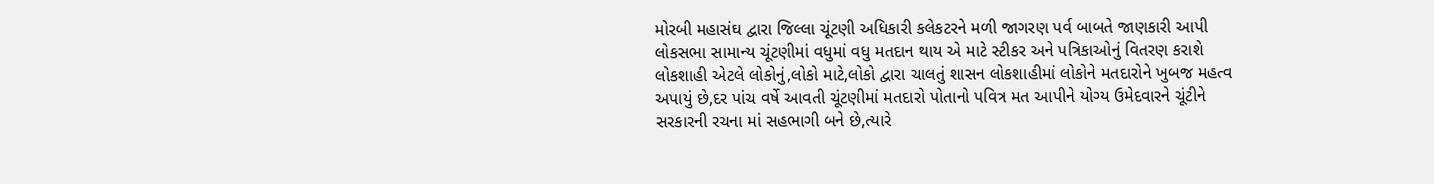મોરબી મહાસંઘ દ્વારા જિલ્લા ચૂંટણી અધિકારી કલેકટરને મળી જાગરણ પર્વ બાબતે જાણકારી આપી લોકસભા સામાન્ય ચૂંટણીમાં વધુમાં વધુ મતદાન થાય એ માટે સ્ટીકર અને પત્રિકાઓનું વિતરણ કરાશે
લોકશાહી એટલે લોકોનું,લોકો માટે,લોકો દ્વારા ચાલતું શાસન લોકશાહીમાં લોકોને મતદારોને ખુબજ મહત્વ અપાયું છે,દર પાંચ વર્ષે આવતી ચૂંટણીમાં મતદારો પોતાનો પવિત્ર મત આપીને યોગ્ય ઉમેદવારને ચૂંટીને સરકારની રચના માં સહભાગી બને છે,ત્યારે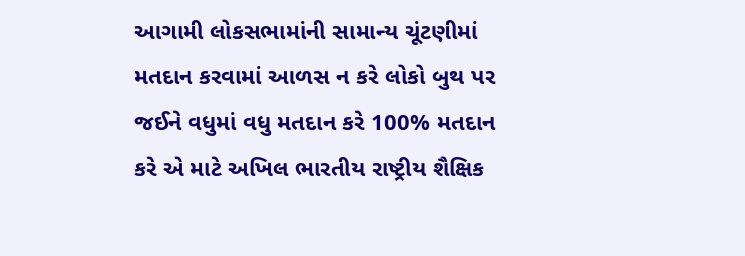આગામી લોકસભામાંની સામાન્ય ચૂંટણીમાં મતદાન કરવામાં આળસ ન કરે લોકો બુથ પર જઈને વધુમાં વધુ મતદાન કરે 100% મતદાન કરે એ માટે અખિલ ભારતીય રાષ્ટ્રીય શૈક્ષિક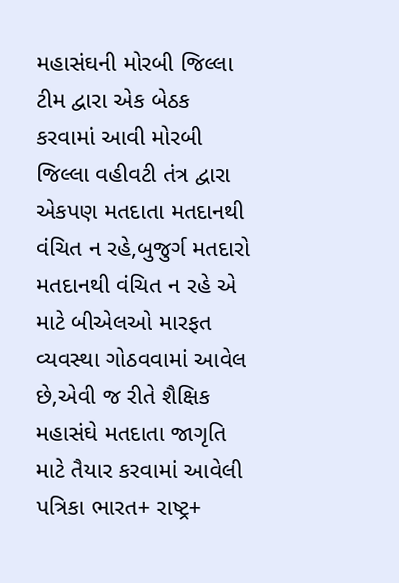મહાસંઘની મોરબી જિલ્લા ટીમ દ્વારા એક બેઠક કરવામાં આવી મોરબી જિલ્લા વહીવટી તંત્ર દ્વારા એકપણ મતદાતા મતદાનથી વંચિત ન રહે,બુજુર્ગ મતદારો મતદાનથી વંચિત ન રહે એ માટે બીએલઓ મારફત વ્યવસ્થા ગોઠવવામાં આવેલ છે,એવી જ રીતે શૈક્ષિક મહાસંઘે મતદાતા જાગૃતિ માટે તૈયાર કરવામાં આવેલી પત્રિકા ભારત+ રાષ્ટ્ર+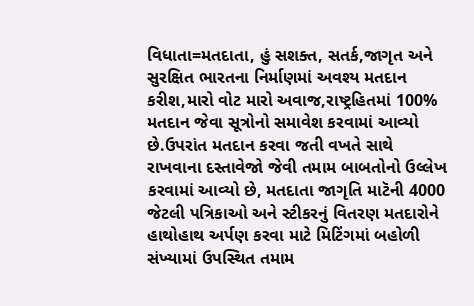વિધાતા=મતદાતા, હું સશક્ત, સતર્ક,જાગૃત અને સુરક્ષિત ભારતના નિર્માણમાં અવશ્ય મતદાન કરીશ,મારો વોટ મારો અવાજ,રાષ્ટ્રહિતમાં 100% મતદાન જેવા સૂત્રોનો સમાવેશ કરવામાં આવ્યો છે.ઉપરાંત મતદાન કરવા જતી વખતે સાથે રાખવાના દસ્તાવેજો જેવી તમામ બાબતોનો ઉલ્લેખ કરવામાં આવ્યો છે, મતદાતા જાગૃતિ માટૅની 4000 જેટલી પત્રિકાઓ અને સ્ટીકરનું વિતરણ મતદારોને હાથોહાથ અર્પણ કરવા માટે મિટિંગમાં બહોળી સંખ્યામાં ઉપસ્થિત તમામ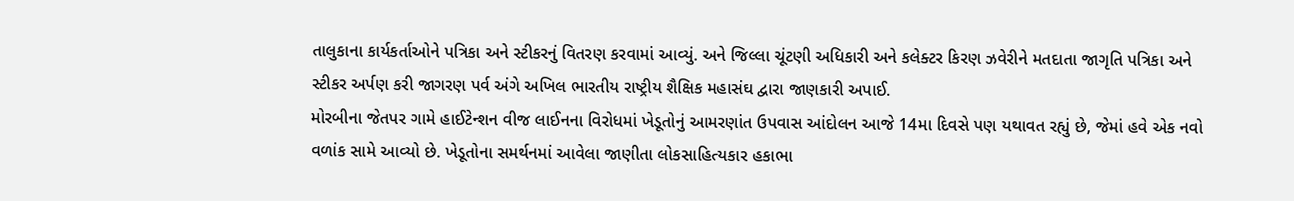તાલુકાના કાર્યકર્તાઓને પત્રિકા અને સ્ટીકરનું વિતરણ કરવામાં આવ્યું. અને જિલ્લા ચૂંટણી અધિકારી અને કલેક્ટર કિરણ ઝવેરીને મતદાતા જાગૃતિ પત્રિકા અને સ્ટીકર અર્પણ કરી જાગરણ પર્વ અંગે અખિલ ભારતીય રાષ્ટ્રીય શૈક્ષિક મહાસંઘ દ્વારા જાણકારી અપાઈ.
મોરબીના જેતપર ગામે હાઈટેન્શન વીજ લાઈનના વિરોધમાં ખેડૂતોનું આમરણાંત ઉપવાસ આંદોલન આજે 14મા દિવસે પણ યથાવત રહ્યું છે, જેમાં હવે એક નવો વળાંક સામે આવ્યો છે. ખેડૂતોના સમર્થનમાં આવેલા જાણીતા લોકસાહિત્યકાર હકાભા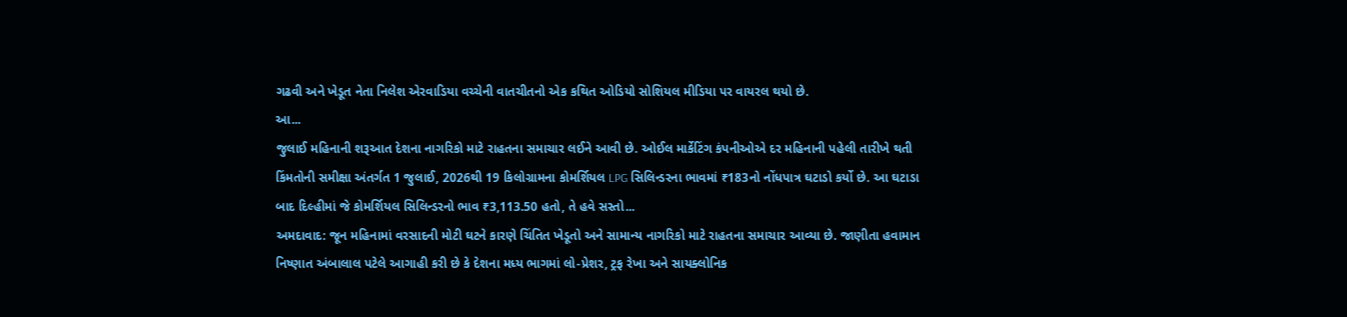ગઢવી અને ખેડૂત નેતા નિલેશ એરવાડિયા વચ્ચેની વાતચીતનો એક કથિત ઓડિયો સોશિયલ મીડિયા પર વાયરલ થયો છે.
આ...
જુલાઈ મહિનાની શરૂઆત દેશના નાગરિકો માટે રાહતના સમાચાર લઈને આવી છે. ઓઈલ માર્કેટિંગ કંપનીઓએ દર મહિનાની પહેલી તારીખે થતી કિંમતોની સમીક્ષા અંતર્ગત 1 જુલાઈ, 2026થી 19 કિલોગ્રામના કોમર્શિયલ LPG સિલિન્ડરના ભાવમાં ₹183નો નોંધપાત્ર ઘટાડો કર્યો છે. આ ઘટાડા બાદ દિલ્હીમાં જે કોમર્શિયલ સિલિન્ડરનો ભાવ ₹3,113.50 હતો, તે હવે સસ્તો...
અમદાવાદ: જૂન મહિનામાં વરસાદની મોટી ઘટને કારણે ચિંતિત ખેડૂતો અને સામાન્ય નાગરિકો માટે રાહતના સમાચાર આવ્યા છે. જાણીતા હવામાન નિષ્ણાત અંબાલાલ પટેલે આગાહી કરી છે કે દેશના મધ્ય ભાગમાં લો-પ્રેશર, ટ્રફ રેખા અને સાયક્લોનિક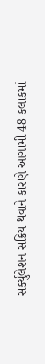સર્ક્યુલેશન સક્રિય થવાને કારણે આગામી 48 કલાકમાં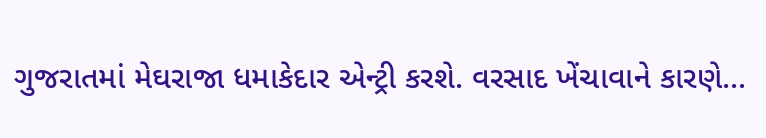ગુજરાતમાં મેઘરાજા ધમાકેદાર એન્ટ્રી કરશે. વરસાદ ખેંચાવાને કારણે...